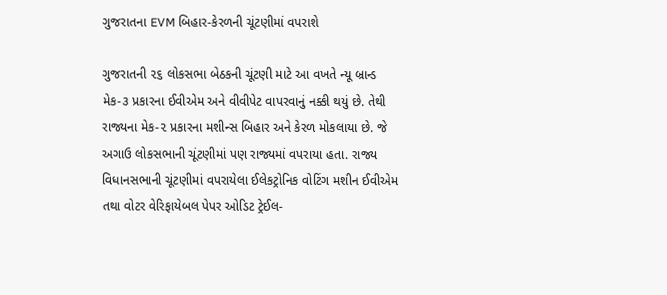ગુજરાતના EVM બિહાર-કેરળની ચૂંટણીમાં વપરાશે

ગુજરાતની ૨૬ લોકસભા બેઠકની ચૂંટણી માટે આ વખતે ન્યૂ બ્રાન્ડ મેક-૩ પ્રકારના ઈવીએમ અને વીવીપેટ વાપરવાનું નક્કી થયું છે. તેથી રાજ્યના મેક-૨ પ્રકારના મશીન્સ બિહાર અને કેરળ મોકલાયા છે. જે અગાઉ લોકસભાની ચૂંટણીમાં પણ રાજ્યમાં વપરાયા હતા. રાજ્ય વિધાનસભાની ચૂંટણીમાં વપરાયેલા ઈલેકટ્રોનિક વોટિંગ મશીન ઈવીએમ તથા વોટર વેરિફાયેબલ પેપર ઓડિટ ટ્રેઈલ-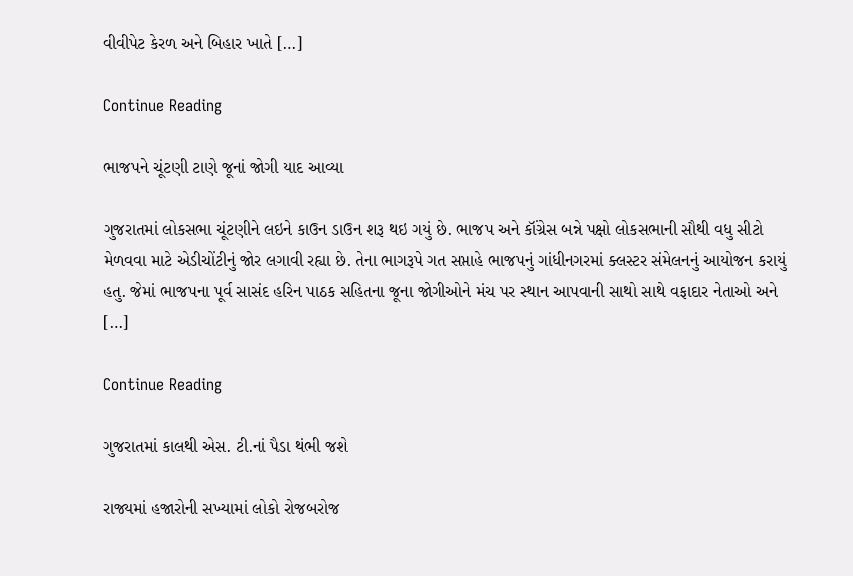વીવીપેટ કેરળ અને બિહાર ખાતે […]

Continue Reading

ભાજપને ચૂંટણી ટાણે જૂનાં જોગી યાદ આવ્યા

ગુજરાતમાં લોકસભા ચૂંટણીને લઇને કાઉન ડાઉન શરૂ થઇ ગયું છે. ભાજપ અને કૉંગ્રેસ બન્ને પક્ષો લોકસભાની સૌથી વધુ સીટો મેળવવા માટે એડીચોંટીનું જોર લગાવી રહ્યા છે. તેના ભાગરૂપે ગત સપ્તાહે ભાજપનું ગાંધીનગરમાં ક્લસ્ટર સંમેલનનું આયોજન કરાયું હતુ. જેમાં ભાજપના પૂર્વ સાસંદ હરિન પાઠક સહિતના જૂના જોગીઓને મંચ પર સ્થાન આપવાની સાથો સાથે વફાદાર નેતાઓ અને […]

Continue Reading

ગુજરાતમાં કાલથી એસ. ટી.નાં પૈડા થંભી જશે

રાજ્યમાં હજારોની સખ્યામાં લોકો રોજબરોજ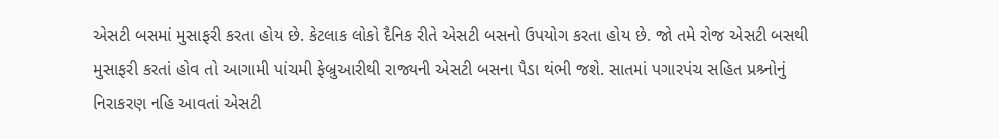એસટી બસમાં મુસાફરી કરતા હોય છે. કેટલાક લોકો દૈનિક રીતે એસટી બસનો ઉપયોગ કરતા હોય છે. જો તમે રોજ એસટી બસથી મુસાફરી કરતાં હોવ તો આગામી પાંચમી ફેબ્રુઆરીથી રાજ્યની એસટી બસના પૈડા થંભી જશે. સાતમાં પગારપંચ સહિત પ્રશ્ર્નોનું નિરાકરણ નહિ આવતાં એસટી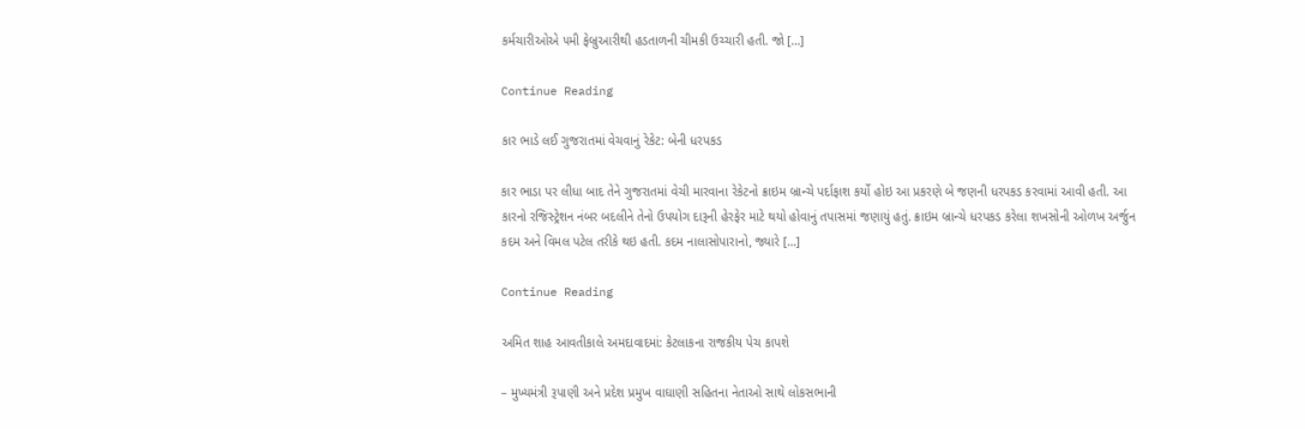કર્મચારીઓએ ૫મી ફેબ્રુઆરીથી હડતાળની ચીમકી ઉચ્ચારી હતી. જો […]

Continue Reading

કાર ભાડે લઈ ગુજરાતમાં વેચવાનું રેકેટ: બેની ધરપકડ

કાર ભાડા પર લીધા બાદ તેને ગુજરાતમાં વેચી મારવાના રેકેટનો ક્રાઇમ બ્રાન્ચે પર્દાફાશ કર્યો હોઇ આ પ્રકરણે બે જણની ધરપકડ કરવામાં આવી હતી. આ કારનો રજિસ્ટ્રેશન નંબર બદલીને તેનો ઉપયોગ દારૂની હેરફેર માટે થયો હોવાનું તપાસમાં જણાયું હતું. ક્રાઇમ બ્રાન્ચે ધરપકડ કરેલા શખસોની ઓળખ અર્જુન કદમ અને વિમલ પટેલ તરીકે થઇ હતી. કદમ નાલાસોપારાનો, જ્યારે […]

Continue Reading

અમિત શાહ આવતીકાલે અમદાવાદમાં: કેટલાકના રાજકીય પેચ કાપશે

– મુખ્યમંત્રી રૂપાણી અને પ્રદેશ પ્રમુખ વાઘાણી સહિતના નેતાઓ સાથે લોકસભાની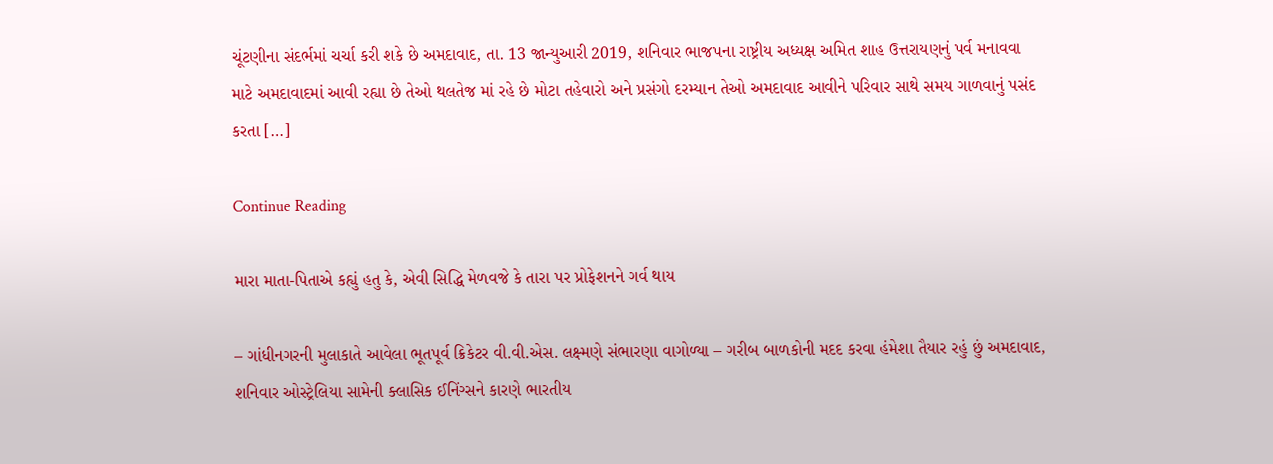ચૂંટણીના સંદર્ભમાં ચર્ચા કરી શકે છે અમદાવાદ, તા. 13 જાન્યુઆરી 2019, શનિવાર ભાજપના રાષ્ટ્રીય અધ્યક્ષ અમિત શાહ ઉત્તરાયણનું પર્વ મનાવવા માટે અમદાવાદમાં આવી રહ્યા છે તેઓ થલતેજ માં રહે છે મોટા તહેવારો અને પ્રસંગો દરમ્યાન તેઓ અમદાવાદ આવીને પરિવાર સાથે સમય ગાળવાનું પસંદ કરતા […]

Continue Reading

મારા માતા-પિતાએ કહ્યું હતુ કે, એવી સિદ્ધિ મેળવજે કે તારા પર પ્રોફેશનને ગર્વ થાય

– ગાંધીનગરની મુલાકાતે આવેલા ભૂતપૂર્વ ક્રિકેટર વી.વી.એસ. લક્ષ્મણે સંભારણા વાગોળ્યા – ગરીબ બાળકોની મદદ કરવા હંમેશા તૈયાર રહું છું અમદાવાદ, શનિવાર ઓસ્ટ્રેલિયા સામેની ક્લાસિક ઈનિંગ્સને કારણે ભારતીય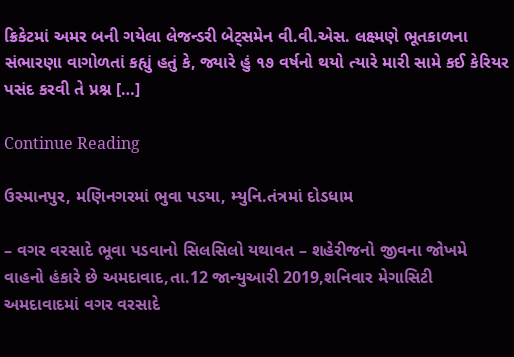ક્રિકેટમાં અમર બની ગયેલા લેજન્ડરી બેટ્સમેન વી.વી.એસ. લક્ષ્મણે ભૂતકાળના સંભારણા વાગોળતાં કહ્યું હતું કે, જ્યારે હું ૧૭ વર્ષનો થયો ત્યારે મારી સામે કઈ કેરિયર પસંદ કરવી તે પ્રશ્ન […]

Continue Reading

ઉસ્માનપુર, મણિનગરમાં ભુવા પડયા, મ્યુનિ.તંત્રમાં દોડધામ

– વગર વરસાદે ભૂવા પડવાનો સિલસિલો યથાવત – શહેરીજનો જીવના જોખમે વાહનો હંકારે છે અમદાવાદ,તા.12 જાન્યુઆરી 2019,શનિવાર મેગાસિટી અમદાવાદમાં વગર વરસાદે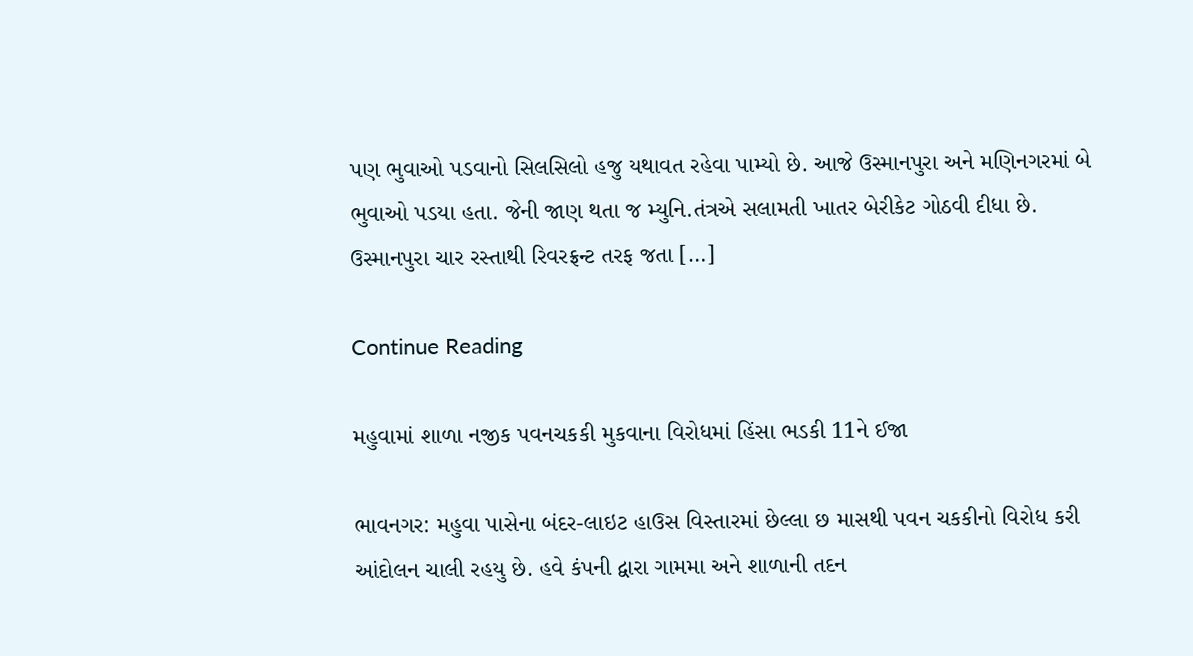પણ ભુવાઓ પડવાનો સિલસિલો હજુ યથાવત રહેવા પામ્યો છે. આજે ઉસ્માનપુરા અને મણિનગરમાં બે ભુવાઓ પડયા હતા. જેની જાણ થતા જ મ્યુનિ.તંત્રએ સલામતી ખાતર બેરીકેટ ગોઠવી દીધા છે. ઉસ્માનપુરા ચાર રસ્તાથી રિવરફ્રન્ટ તરફ જતા […]

Continue Reading

મહુવામાં શાળા નજીક પવનચકકી મુકવાના વિરોધમાં હિંસા ભડકી 11ને ઈજા

ભાવનગર: મહુવા પાસેના બંદર-લાઇટ હાઉસ વિસ્તારમાં છેલ્લા છ માસથી પવન ચકકીનો વિરોધ કરી આંદોલન ચાલી રહયુ છે. હવે કંપની દ્વારા ગામમા અને શાળાની તદન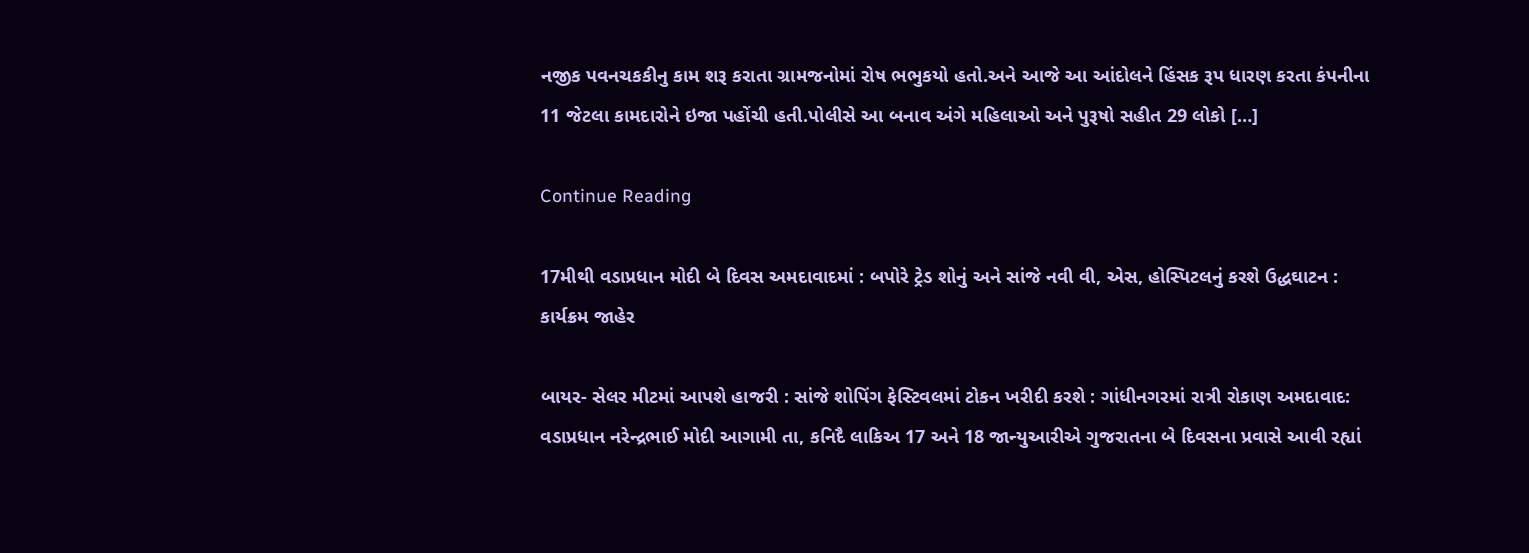નજીક પવનચકકીનુ કામ શરૂ કરાતા ગ્રામજનોમાં રોષ ભભુકયો હતો.અને આજે આ આંદોલને હિંસક રૂપ ધારણ કરતા કંપનીના 11 જેટલા કામદારોને ઇજા પહોંચી હતી.પોલીસે આ બનાવ અંગે મહિલાઓ અને પુરૂષો સહીત 29 લોકો […]

Continue Reading

17મીથી વડાપ્રધાન મોદી બે દિવસ અમદાવાદમાં : બપોરે ટ્રેડ શોનું અને સાંજે નવી વી, એસ, હોસ્પિટલનું કરશે ઉદ્ધઘાટન : કાર્યક્રમ જાહેર

બાયર- સેલર મીટમાં આપશે હાજરી : સાંજે શોપિંગ ફેસ્ટિવલમાં ટોકન ખરીદી કરશે : ગાંધીનગરમાં રાત્રી રોકાણ અમદાવાદ: વડાપ્રધાન નરેન્દ્રભાઈ મોદી આગામી તા, કનિદૈ લાકિઅ 17 અને 18 જાન્યુઆરીએ ગુજરાતના બે દિવસના પ્રવાસે આવી રહ્યાં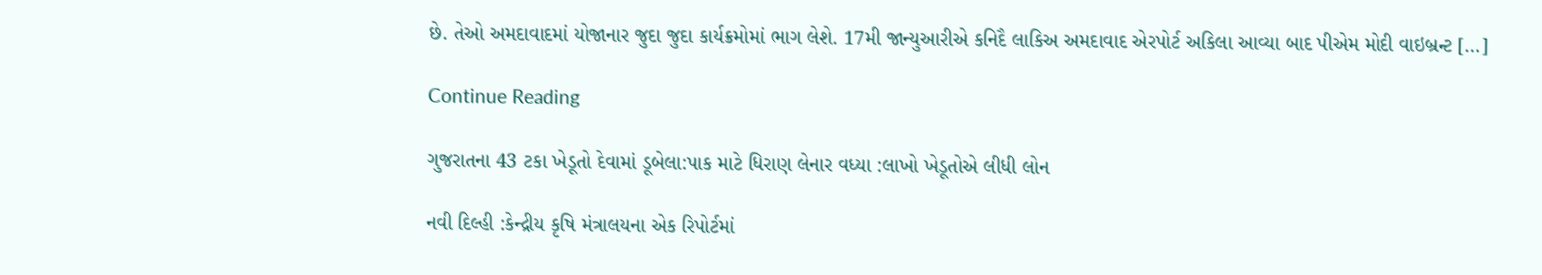છે. તેઓ અમદાવાદમાં યોજાનાર જુદા જુદા કાર્યક્રમોમાં ભાગ લેશે. 17મી જાન્યુઆરીએ કનિદૈ લાકિઅ અમદાવાદ એરપોર્ટ અકિલા આવ્યા બાદ પીએમ મોદી વાઇબ્રન્ટ […]

Continue Reading

ગુજરાતના 43 ટકા ખેડૂતો દેવામાં ડૂબેલા:પાક માટે ધિરાણ લેનાર વધ્યા :લાખો ખેડૂતોએ લીધી લોન

નવી દિલ્હી :કેન્દ્રીય કૃષિ મંત્રાલયના એક રિપોર્ટમાં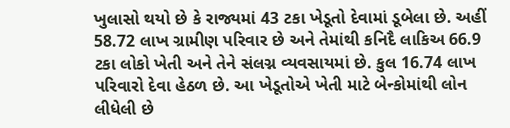ખુલાસો થયો છે કે રાજ્યમાં 43 ટકા ખેડૂતો દેવામાં ડૂબેલા છે. અહીં 58.72 લાખ ગ્રામીણ પરિવાર છે અને તેમાંથી કનિદૈ લાકિઅ 66.9 ટકા લોકો ખેતી અને તેને સંલગ્ન વ્યવસાયમાં છે. કુલ 16.74 લાખ પરિવારો દેવા હેઠળ છે. આ ખેડૂતોએ ખેતી માટે બેન્કોમાંથી લોન લીધેલી છે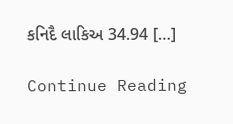કનિદૈ લાકિઅ 34.94 […]

Continue Reading